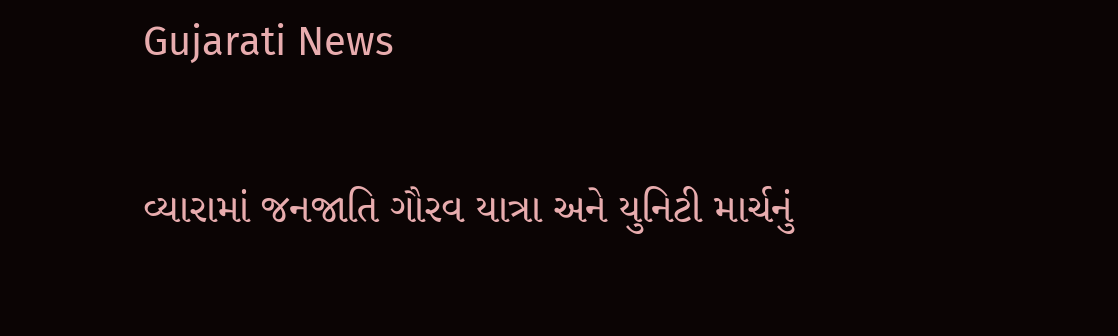Gujarati News

વ્યારામાં જનજાતિ ગૌરવ યાત્રા અને યુનિટી માર્ચનું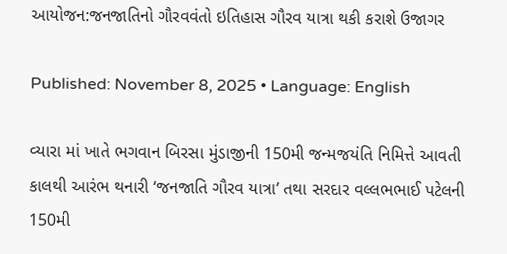આયોજન:જનજાતિનો ગૌરવવંતો ઇતિહાસ ગૌરવ યાત્રા થકી કરાશે ઉજાગર

Published: November 8, 2025 • Language: English

વ્યારા માં ખાતે ભગવાન બિરસા મુંડાજીની 150મી જન્મજયંતિ નિમિત્તે આવતી કાલથી આરંભ થનારી ‘જનજાતિ ગૌરવ યાત્રા’ તથા સરદાર વલ્લભભાઈ પટેલની 150મી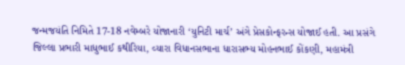જન્મજયંતિ નિમિતે 17-18 નવેમ્બરે યોજાનારી ‘યુનિટી માર્ચ’ અંગે પ્રેસકોન્ફરન્સ યોજાઈ હતી. આ પ્રસંગે જિલ્લા પ્રભારી માધુભાઈ કથીરિયા, વ્યારા વિધાનસભાના ધારાસભ્ય મોહનભાઈ કોંકણી, મહામંત્રી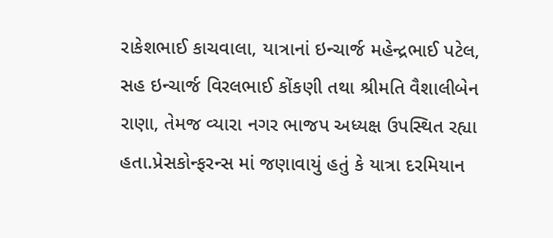રાકેશભાઈ કાચવાલા, યાત્રાનાં ઇન્ચાર્જ મહેન્દ્રભાઈ પટેલ, સહ ઇન્ચાર્જ વિરલભાઈ કોંકણી તથા શ્રીમતિ વૈશાલીબેન રાણા, તેમજ વ્યારા નગર ભાજપ અધ્યક્ષ ઉપસ્થિત રહ્યા હતા.પ્રેસકોન્ફરન્સ માં જણાવાયું હતું કે યાત્રા દરમિયાન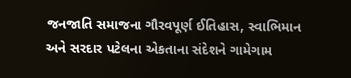જનજાતિ સમાજના ગૌરવપૂર્ણ ઈતિહાસ, સ્વાભિમાન અને સરદાર પટેલના એકતાના સંદેશને ગામેગામ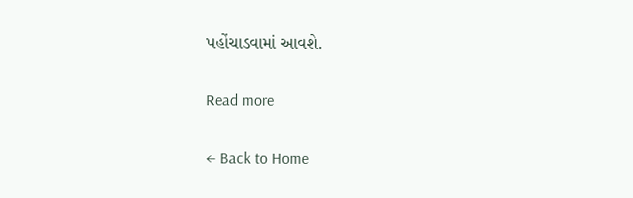પહોંચાડવામાં આવશે.

Read more

← Back to Home